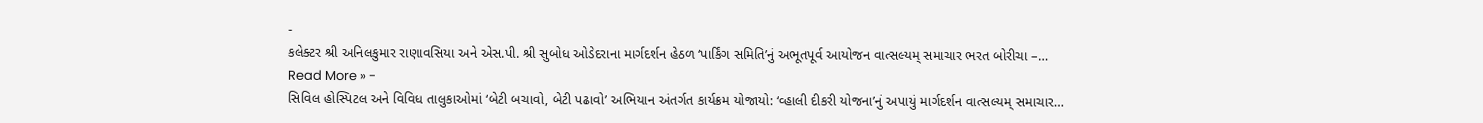-
કલેક્ટર શ્રી અનિલકુમાર રાણાવસિયા અને એસ.પી. શ્રી સુબોધ ઓડેદરાના માર્ગદર્શન હેઠળ ‘પાર્કિંગ સમિતિ’નું અભૂતપૂર્વ આયોજન વાત્સલ્યમ્ સમાચાર ભરત બોરીચા –…
Read More » -
સિવિલ હોસ્પિટલ અને વિવિધ તાલુકાઓમાં ‘બેટી બચાવો, બેટી પઢાવો’ અભિયાન અંતર્ગત કાર્યક્રમ યોજાયો: ‘વ્હાલી દીકરી યોજના’નું અપાયું માર્ગદર્શન વાત્સલ્યમ્ સમાચાર…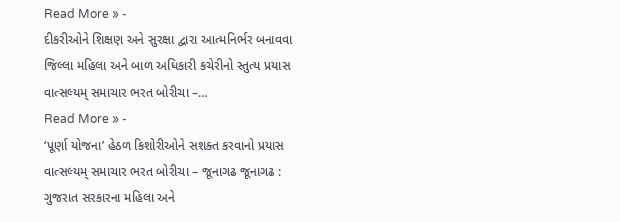Read More » -
દીકરીઓને શિક્ષણ અને સુરક્ષા દ્વારા આત્મનિર્ભર બનાવવા જિલ્લા મહિલા અને બાળ અધિકારી કચેરીનો સ્તુત્ય પ્રયાસ વાત્સલ્યમ્ સમાચાર ભરત બોરીચા –…
Read More » -
‘પૂર્ણા યોજના’ હેઠળ કિશોરીઓને સશક્ત કરવાનો પ્રયાસ વાત્સલ્યમ્ સમાચાર ભરત બોરીચા – જૂનાગઢ જૂનાગઢ : ગુજરાત સરકારના મહિલા અને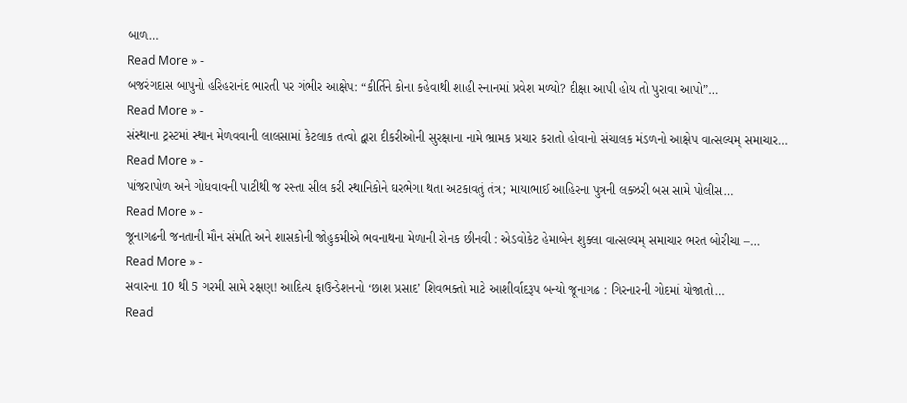બાળ…
Read More » -
બજરંગદાસ બાપુનો હરિહરાનંદ ભારતી પર ગંભીર આક્ષેપ: “કીર્તિને કોના કહેવાથી શાહી સ્નાનમાં પ્રવેશ મળ્યો? દીક્ષા આપી હોય તો પુરાવા આપો”…
Read More » -
સંસ્થાના ટ્રસ્ટમાં સ્થાન મેળવવાની લાલસામાં કેટલાક તત્વો દ્વારા દીકરીઓની સુરક્ષાના નામે ભ્રામક પ્રચાર કરાતો હોવાનો સંચાલક મંડળનો આક્ષેપ વાત્સલ્યમ્ સમાચાર…
Read More » -
પાંજરાપોળ અને ગોધવાવની પાટીથી જ રસ્તા સીલ કરી સ્થાનિકોને ઘરભેગા થતા અટકાવતું તંત્ર; માયાભાઈ આહિરના પુત્રની લક્ઝરી બસ સામે પોલીસ…
Read More » -
જૂનાગઢની જનતાની મૌન સંમતિ અને શાસકોની જોહુકમીએ ભવનાથના મેળાની રોનક છીનવી : એડવોકેટ હેમાબેન શુક્લા વાત્સલ્યમ્ સમાચાર ભરત બોરીચા –…
Read More » -
સવારના 10 થી 5 ગરમી સામે રક્ષણ! આદિત્ય ફાઉન્ડેશનનો ‘છાશ પ્રસાદ’ શિવભક્તો માટે આશીર્વાદરૂપ બન્યો જૂનાગઢ : ગિરનારની ગોદમાં યોજાતો…
Read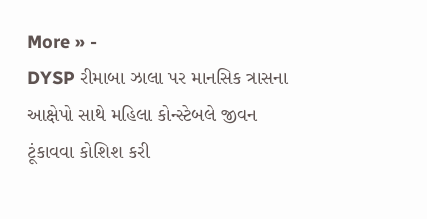More » -
DYSP રીમાબા ઝાલા પર માનસિક ત્રાસના આક્ષેપો સાથે મહિલા કોન્સ્ટેબલે જીવન ટૂંકાવવા કોશિશ કરી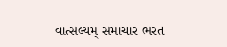વાત્સલ્યમ્ સમાચાર ભરત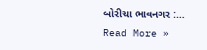બોરીચા ભાવનગર :…
Read More »